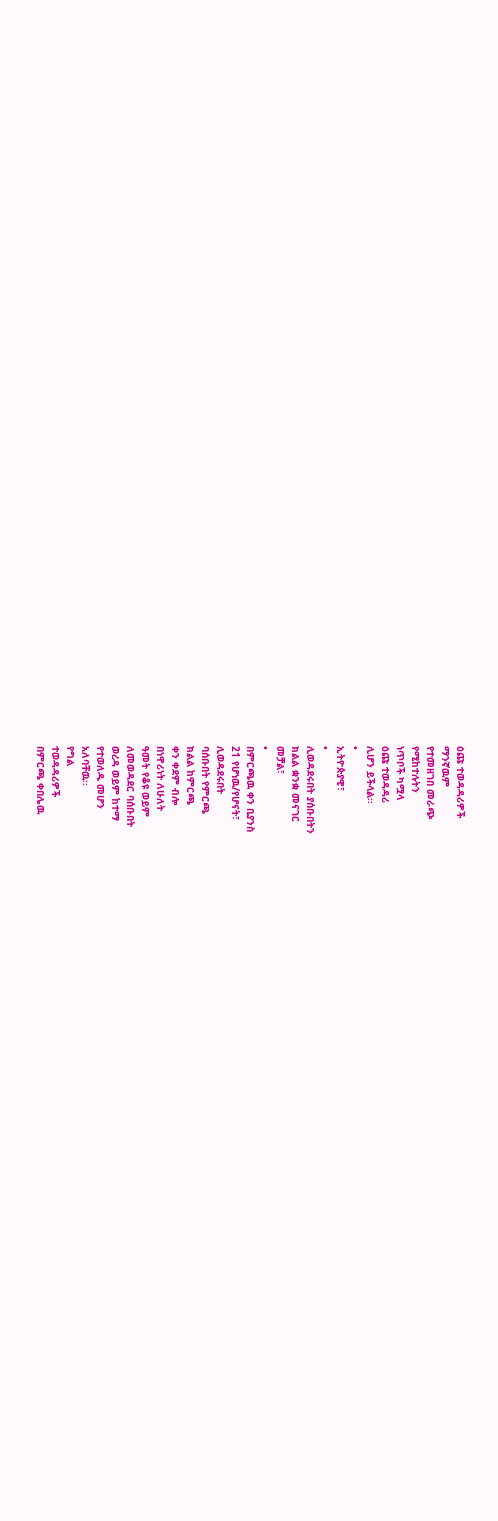ዕጩ ተወዳዳሪዎች
ማንኛዉም
የተመዘገበ መራጭ
የሚከተሉትን
ነጥቦች ካሟላ
ዕጩ ተወዳዳሪ
ሊሆን ይችላል፡፡
•
ኢትዮጵያዊ፣
•
ሊወዳደሩበት ያሰቡበትን
ክልል ቋንቋ መናገር
መቻል፣
•
በምርጫዉ ቀን ቢያንስ
21 የሆነዉ/የሆናት፣
ሊወዳደሩበት
ባሰቡበት የምርጫ
ክልል ከምርጫ
ቀን ቀደም ብሎ
በነዋሪነት ለሁለት
ዓመት የቆዩ ወይም
ለመወዳደር ባሰቡበት
ወረዳ ወይም ከተማ
የተወለዱ መሆን
አለባቸዉ፡፡
የግል
ተወዳዳሪዎች
በምርጫ ቀበሌዉ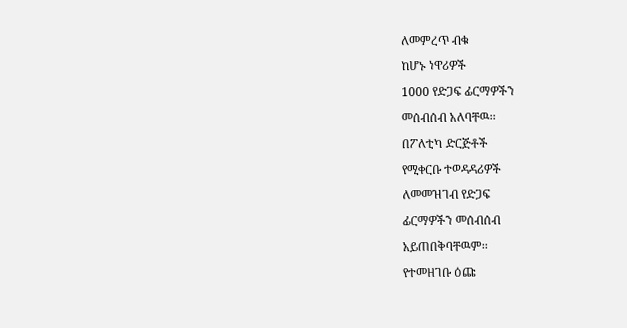ለመምረጥ ብቁ
ከሆኑ ነዋሪዎች
1000 የድጋፍ ፊርማዎችን
መሰብሰብ አለባቸዉ፡፡
በፖለቲካ ድርጅቶች
የሚቀርቡ ተወዳዳሪዎች
ለመመዝገብ የድጋፍ
ፊርማዎችን መሰብሰብ
አይጠበቅባቸዉም፡፡
የተመዘገቡ ዕጩ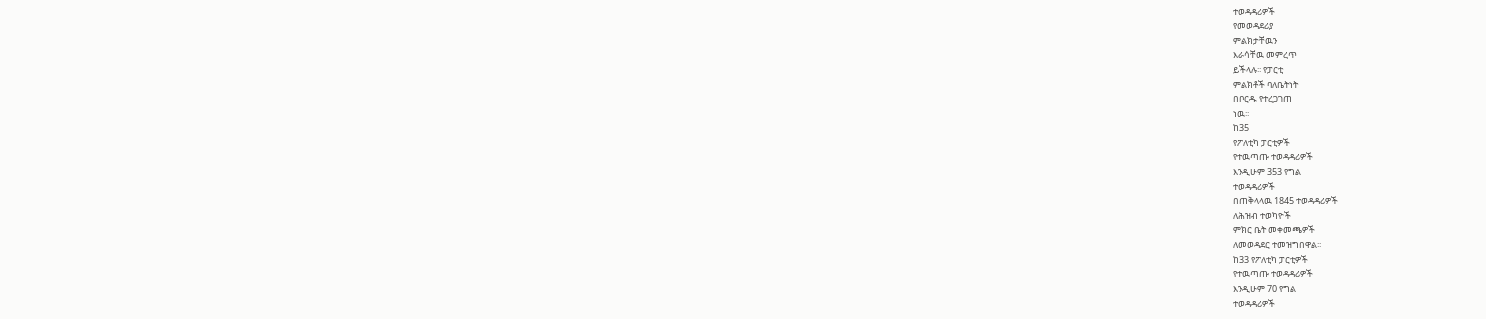ተወዳዳሪዎች
የመወዳደሪያ
ምልክታቸዉን
እራሳቸዉ መምረጥ
ይችላሉ፡፡ የፓርቲ
ምልክቶች ባለቤትነት
በቦርዱ የተረጋገጠ
ነዉ፡፡
ከ35
የፖለቲካ ፓርቲዎች
የተዉጣጡ ተወዳዳሪዎች
እንዲሁም 353 የግል
ተወዳዳሪዎች
በጠቅላላዉ 1845 ተወዳዳሪዎች
ለሕዝብ ተወካዮች
ምክር ቤት መቀመጫዎች
ለመወዳደር ተመዝግበዋል፡፡
ከ33 የፖለቲካ ፓርቲዎች
የተዉጣጡ ተወዳዳሪዎች
እንዲሁም 70 የግል
ተወዳዳሪዎች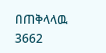በጠቅላላዉ 3662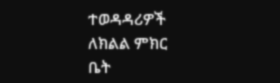ተወዳዳሪዎች
ለክልል ምክር
ቤት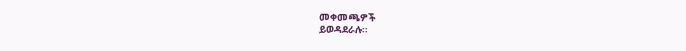መቀመጫዎች
ይወዳደራሉ፡፡